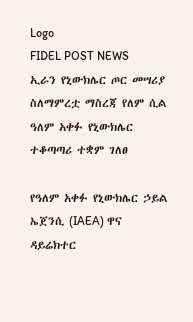Logo
FIDEL POST NEWS
ኢራን የኒውክሌር ጦር መሣሪያ ስለማምረቷ ማስረጃ የለም ሲል ዓለም አቀፉ የኒውክሌር ተቆጣጣሪ ተቋም ገለፀ

የዓለም አቀፉ የኒውክሌር ኃይል ኤጀንሲ (IAEA) ዋና ዳይሬክተር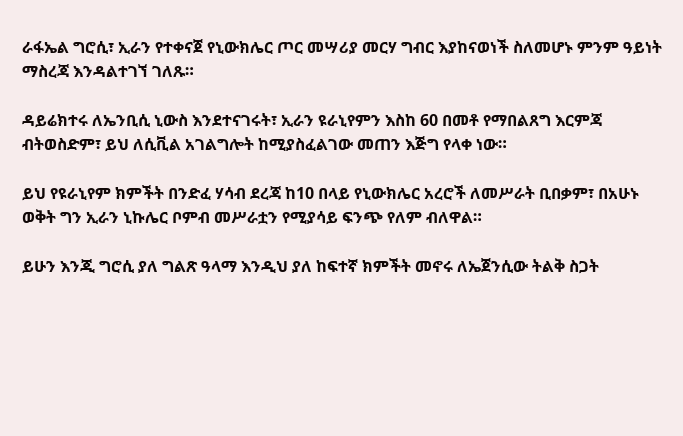ራፋኤል ግሮሲ፣ ኢራን የተቀናጀ የኒውክሌር ጦር መሣሪያ መርሃ ግብር እያከናወነች ስለመሆኑ ምንም ዓይነት ማስረጃ እንዳልተገኘ ገለጹ።

ዳይሬክተሩ ለኤንቢሲ ኒውስ እንደተናገሩት፣ ኢራን ዩራኒየምን እስከ 60 በመቶ የማበልጸግ እርምጃ ብትወስድም፣ ይህ ለሲቪል አገልግሎት ከሚያስፈልገው መጠን እጅግ የላቀ ነው።

ይህ የዩራኒየም ክምችት በንድፈ ሃሳብ ደረጃ ከ10 በላይ የኒውክሌር አረሮች ለመሥራት ቢበቃም፣ በአሁኑ ወቅት ግን ኢራን ኒኩሌር ቦምብ መሥራቷን የሚያሳይ ፍንጭ የለም ብለዋል።

ይሁን እንጂ ግሮሲ ያለ ግልጽ ዓላማ እንዲህ ያለ ከፍተኛ ክምችት መኖሩ ለኤጀንሲው ትልቅ ስጋት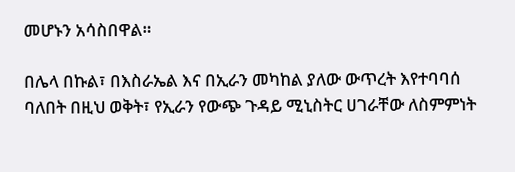መሆኑን አሳስበዋል።

በሌላ በኩል፣ በእስራኤል እና በኢራን መካከል ያለው ውጥረት እየተባባሰ ባለበት በዚህ ወቅት፣ የኢራን የውጭ ጉዳይ ሚኒስትር ሀገራቸው ለስምምነት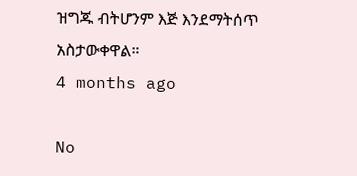ዝግጁ ብትሆንም እጅ እንደማትሰጥ አስታውቀዋል።
4 months ago

No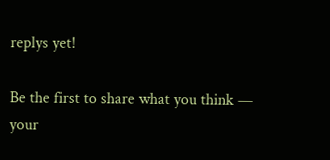replys yet!

Be the first to share what you think — your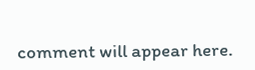comment will appear here.